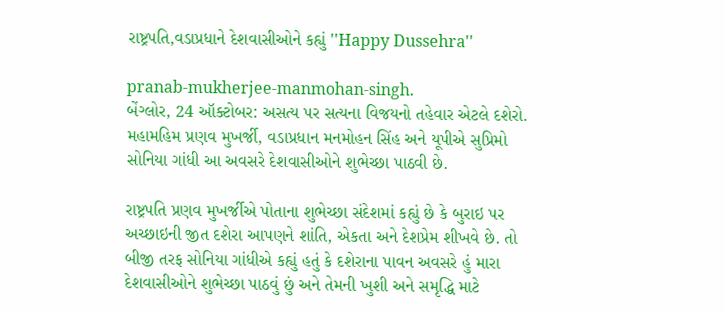રાષ્ટ્રપતિ,વડાપ્રધાને દેશવાસીઓને કહ્યું ''Happy Dussehra''

pranab-mukherjee-manmohan-singh.
બેંગ્લોર, 24 ઑક્ટોબર: અસત્ય પર સત્યના વિજયનો તહેવાર એટલે દશેરો. મહામહિમ પ્રણવ મુખર્જી, વડાપ્રધાન મનમોહન સિંહ અને યૂપીએ સુપ્રિમો સોનિયા ગાંધી આ અવસરે દેશવાસીઓને શુભેચ્છા પાઠવી છે.

રાષ્ટ્રપતિ પ્રણવ મુખર્જીએ પોતાના શુભેચ્છા સંદેશમાં કહ્યું છે કે બુરાઇ પર અચ્છાઇની જીત દશેરા આપણને શાંતિ, એકતા અને દેશપ્રેમ શીખવે છે. તો બીજી તરફ સોનિયા ગાંધીએ કહ્યું હતું કે દશેરાના પાવન અવસરે હું મારા દેશવાસીઓને શુભેચ્છા પાઠવું છું અને તેમની ખુશી અને સમૃદ્ધિ માટે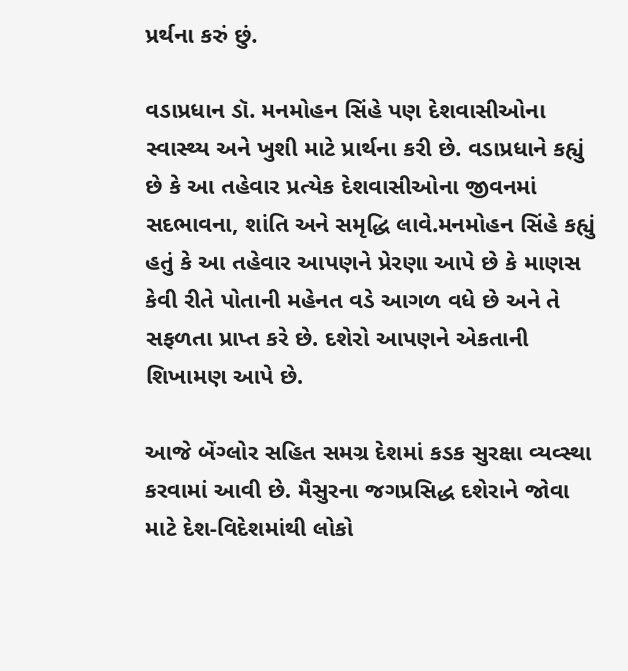પ્રર્થના કરું છું.

વડાપ્રધાન ડૉ. મનમોહન સિંહે પણ દેશવાસીઓના સ્વાસ્થ્ય અને ખુશી માટે પ્રાર્થના કરી છે. વડાપ્રધાને કહ્યું છે કે આ તહેવાર પ્રત્યેક દેશવાસીઓના જીવનમાં સદભાવના, શાંતિ અને સમૃદ્ધિ લાવે.મનમોહન સિંહે કહ્યું હતું કે આ તહેવાર આપણને પ્રેરણા આપે છે કે માણસ કેવી રીતે પોતાની મહેનત વડે આગળ વધે છે અને તે સફળતા પ્રાપ્ત કરે છે. દશેરો આપણને એકતાની શિખામણ આપે છે.

આજે બેંગ્લોર સહિત સમગ્ર દેશમાં કડક સુરક્ષા વ્યવ્સ્થા કરવામાં આવી છે. મૈસુરના જગપ્રસિદ્ધ દશેરાને જોવા માટે દેશ-વિદેશમાંથી લોકો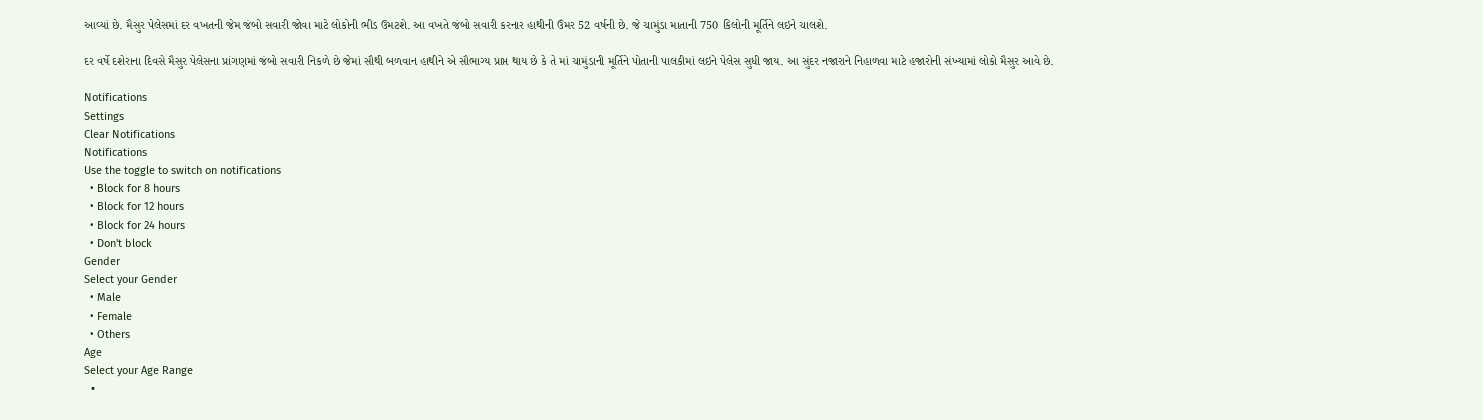આવ્યાં છે. મૈસુર પેલેસમાં દર વખતની જેમ જંબો સવારી જોવા માટે લોકોની ભીડ ઉમટશે. આ વખતે જંબો સવારી કરનાર હાથીની ઉંમર 52 વર્ષની છે. જે ચામુંડા માતાની 750 કિલોની મૂર્તિને લઇને ચાલશે.

દર વર્ષે દશેરાના દિવસે મૈસુર પેલેસના પ્રાંગણમાં જંબો સવારી નિકળે છે જેમાં સૌથી બળવાન હાથીને એ સૌભાગ્ય પ્રાપ્ત થાય છે કે તે માં ચામુંડાની મૂર્તિને પોતાની પાલકીમાં લઇને પેલેસ સુધી જાય. આ સુંદર નજારાને નિહાળવા માટે હજારોની સંખ્યામાં લોકો મૈસુર આવે છે.

Notifications
Settings
Clear Notifications
Notifications
Use the toggle to switch on notifications
  • Block for 8 hours
  • Block for 12 hours
  • Block for 24 hours
  • Don't block
Gender
Select your Gender
  • Male
  • Female
  • Others
Age
Select your Age Range
  •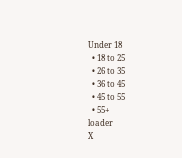Under 18
  • 18 to 25
  • 26 to 35
  • 36 to 45
  • 45 to 55
  • 55+
loader
X